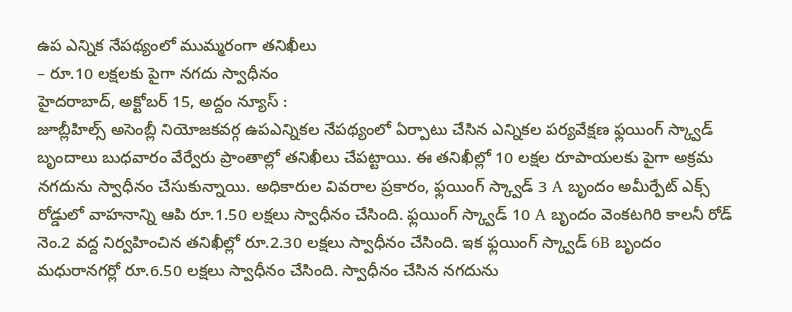ఉప ఎన్నిక నేపథ్యంలో ముమ్మరంగా తనిఖీలు
– రూ.10 లక్షలకు పైగా నగదు స్వాధీనం
హైదరాబాద్, అక్టోబర్ 15, అద్దం న్యూస్ :
జూబ్లీహిల్స్ అసెంబ్లీ నియోజకవర్గ ఉపఎన్నికల నేపథ్యంలో ఏర్పాటు చేసిన ఎన్నికల పర్యవేక్షణ ఫ్లయింగ్ స్క్వాడ్ బృందాలు బుధవారం వేర్వేరు ప్రాంతాల్లో తనిఖీలు చేపట్టాయి. ఈ తనిఖీల్లో 10 లక్షల రూపాయలకు పైగా అక్రమ నగదును స్వాధీనం చేసుకున్నాయి. అధికారుల వివరాల ప్రకారం, ఫ్లయింగ్ స్క్వాడ్ 3 A బృందం అమీర్పేట్ ఎక్స్ రోడ్డులో వాహనాన్ని ఆపి రూ.1.50 లక్షలు స్వాధీనం చేసింది. ఫ్లయింగ్ స్క్వాడ్ 10 A బృందం వెంకటగిరి కాలనీ రోడ్ నెం.2 వద్ద నిర్వహించిన తనిఖీల్లో రూ.2.30 లక్షలు స్వాధీనం చేసింది. ఇక ఫ్లయింగ్ స్క్వాడ్ 6B బృందం మధురానగర్లో రూ.6.50 లక్షలు స్వాధీనం చేసింది. స్వాధీనం చేసిన నగదును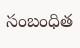సంబంధిత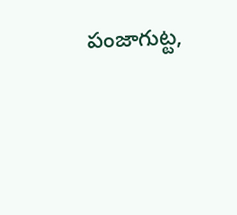పంజాగుట్ట,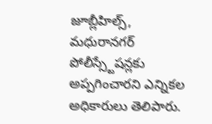జూబ్లీహిల్స్, మధురానగర్ పోలీస్స్టేషన్లకు అప్పగించారని ఎన్నికల అధికారులు తెలిపారు.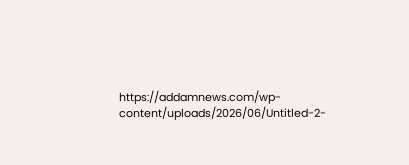https://addamnews.com/wp-content/uploads/2026/06/Untitled-2-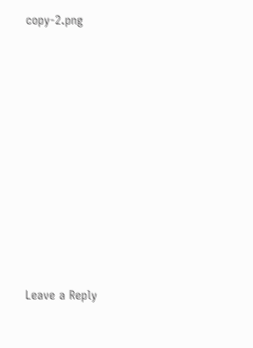copy-2.png












Leave a Reply